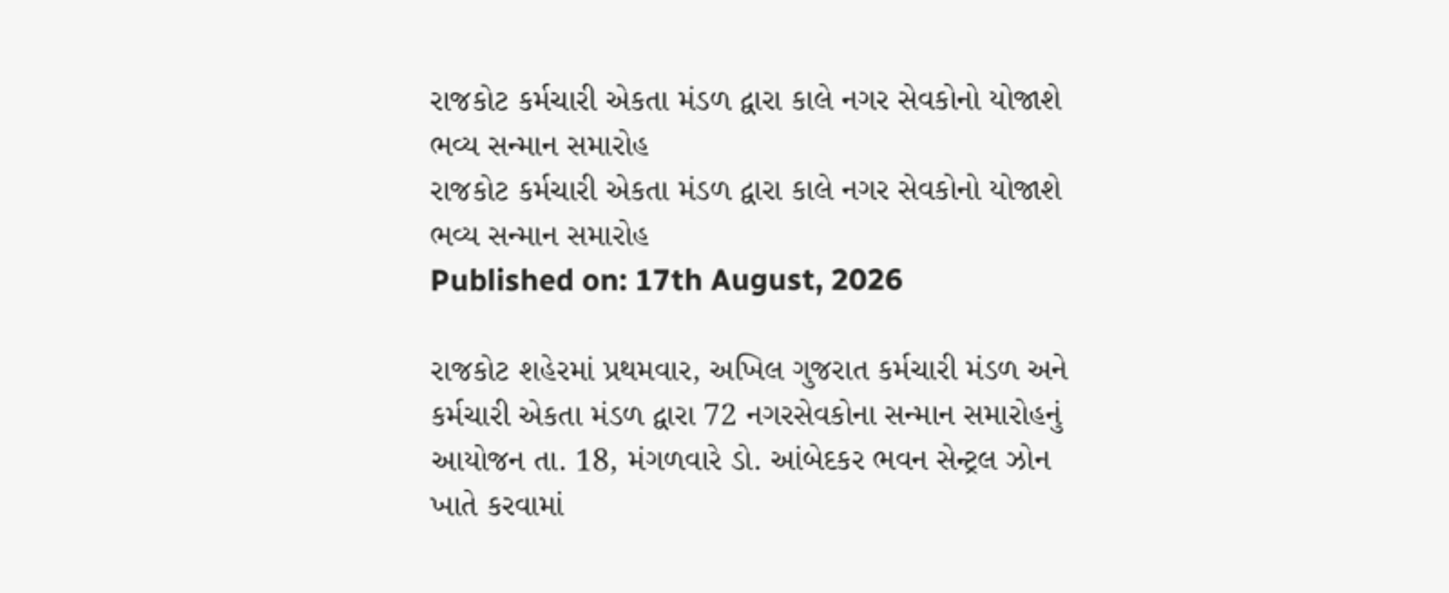રાજકોટ કર્મચારી એકતા મંડળ દ્વારા કાલે નગર સેવકોનો યોજાશે ભવ્ય સન્માન સમારોહ
રાજકોટ કર્મચારી એકતા મંડળ દ્વારા કાલે નગર સેવકોનો યોજાશે ભવ્ય સન્માન સમારોહ
Published on: 17th August, 2026

રાજકોટ શહેરમાં પ્રથમવાર, અખિલ ગુજરાત કર્મચારી મંડળ અને કર્મચારી એકતા મંડળ દ્વારા 72 નગરસેવકોના સન્માન સમારોહનું આયોજન તા. 18, મંગળવારે ડો. આંબેદકર ભવન સેન્ટ્રલ ઝોન ખાતે કરવામાં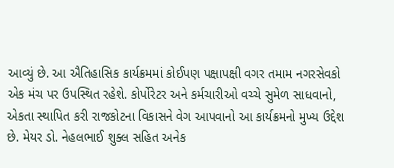આવ્યું છે. આ ઐતિહાસિક કાર્યક્રમમાં કોઈપણ પક્ષાપક્ષી વગર તમામ નગરસેવકો એક મંચ પર ઉપસ્થિત રહેશે. કોર્પોરેટર અને કર્મચારીઓ વચ્ચે સુમેળ સાધવાનો, એકતા સ્થાપિત કરી રાજકોટના વિકાસને વેગ આપવાનો આ કાર્યક્રમનો મુખ્ય ઉદ્દેશ છે. મેયર ડો. નેહલભાઈ શુક્લ સહિત અનેક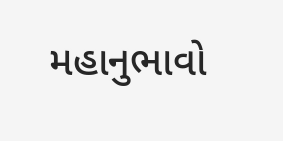મહાનુભાવો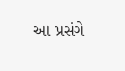આ પ્રસંગે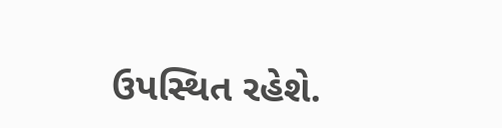ઉપસ્થિત રહેશે.